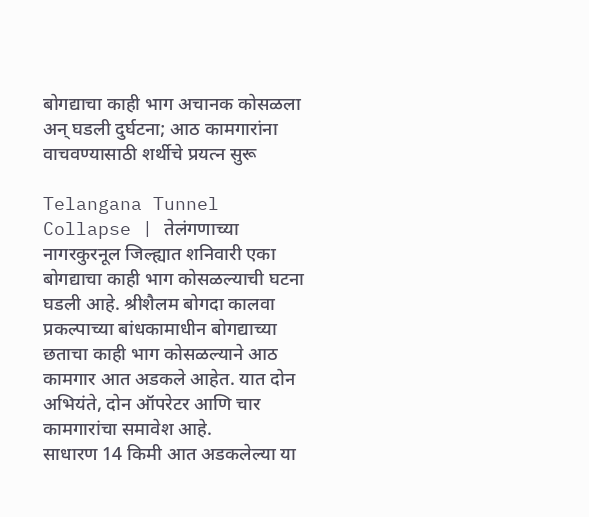बोगद्याचा काही भाग अचानक कोसळला अन् घडली दुर्घटना; आठ कामगारांना वाचवण्यासाठी शर्थीचे प्रयत्न सुरू

Telangana Tunnel Collapse | तेलंगणाच्या नागरकुरनूल जिल्ह्यात शनिवारी एका बोगद्याचा काही भाग कोसळल्याची घटना घडली आहे. श्रीशैलम बोगदा कालवा प्रकल्पाच्या बांधकामाधीन बोगद्याच्या छताचा काही भाग कोसळल्याने आठ कामगार आत अडकले आहेत. यात दोन अभियंते, दोन ऑपरेटर आणि चार कामगारांचा समावेश आहे.
साधारण 14 किमी आत अडकलेल्या या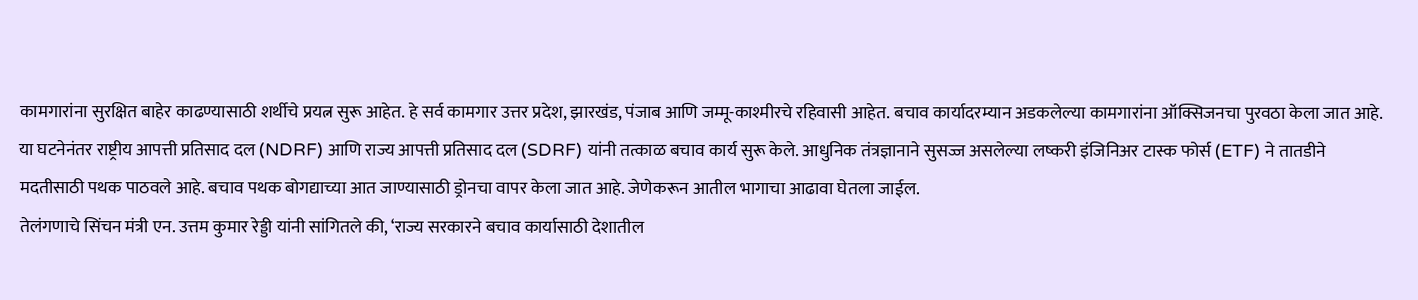कामगारांना सुरक्षित बाहेर काढण्यासाठी शर्थीचे प्रयत्न सुरू आहेत. हे सर्व कामगार उत्तर प्रदेश, झारखंड, पंजाब आणि जम्मू-काश्मीरचे रहिवासी आहेत. बचाव कार्यादरम्यान अडकलेल्या कामगारांना ऑक्सिजनचा पुरवठा केला जात आहे.
या घटनेनंतर राष्ट्रीय आपत्ती प्रतिसाद दल (NDRF) आणि राज्य आपत्ती प्रतिसाद दल (SDRF) यांनी तत्काळ बचाव कार्य सुरू केले. आधुनिक तंत्रज्ञानाने सुसज्ज असलेल्या लष्करी इंजिनिअर टास्क फोर्स (ETF) ने तातडीने मदतीसाठी पथक पाठवले आहे. बचाव पथक बोगद्याच्या आत जाण्यासाठी ड्रोनचा वापर केला जात आहे. जेणेकरून आतील भागाचा आढावा घेतला जाईल.
तेलंगणाचे सिंचन मंत्री एन. उत्तम कुमार रेड्डी यांनी सांगितले की, ‘राज्य सरकारने बचाव कार्यासाठी देशातील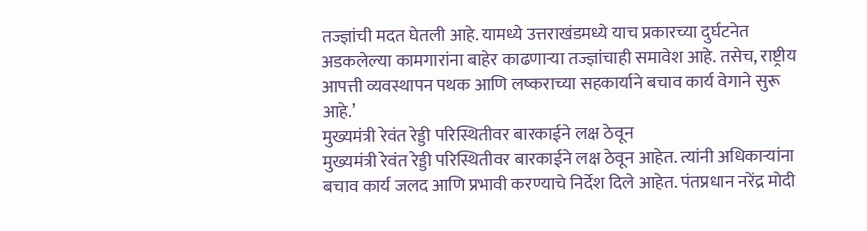तज्ज्ञांची मदत घेतली आहे. यामध्ये उत्तराखंडमध्ये याच प्रकारच्या दुर्घटनेत अडकलेल्या कामगारांना बाहेर काढणाऱ्या तज्ज्ञांचाही समावेश आहे. तसेच, राष्ट्रीय आपत्ती व्यवस्थापन पथक आणि लष्कराच्या सहकार्याने बचाव कार्य वेगाने सुरू आहे.’
मुख्यमंत्री रेवंत रेड्डी परिस्थितीवर बारकाईने लक्ष ठेवून
मुख्यमंत्री रेवंत रेड्डी परिस्थितीवर बारकाईने लक्ष ठेवून आहेत. त्यांनी अधिकाऱ्यांना बचाव कार्य जलद आणि प्रभावी करण्याचे निर्देश दिले आहेत. पंतप्रधान नरेंद्र मोदी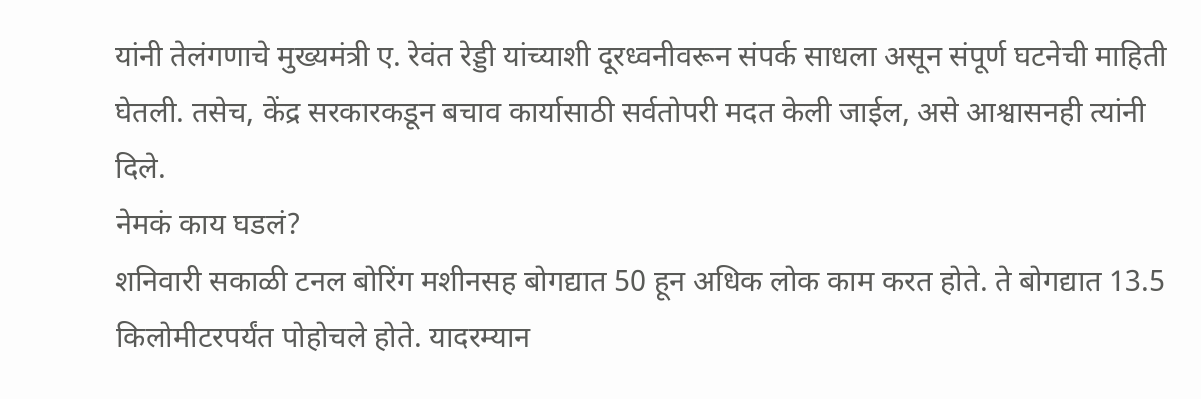यांनी तेलंगणाचे मुख्यमंत्री ए. रेवंत रेड्डी यांच्याशी दूरध्वनीवरून संपर्क साधला असून संपूर्ण घटनेची माहिती घेतली. तसेच, केंद्र सरकारकडून बचाव कार्यासाठी सर्वतोपरी मदत केली जाईल, असे आश्वासनही त्यांनी दिले.
नेमकं काय घडलं?
शनिवारी सकाळी टनल बोरिंग मशीनसह बोगद्यात 50 हून अधिक लोक काम करत होते. ते बोगद्यात 13.5 किलोमीटरपर्यंत पोहोचले होते. यादरम्यान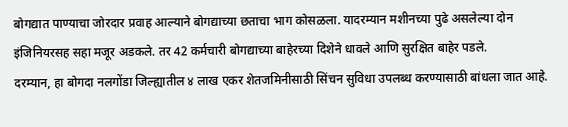बोगद्यात पाण्याचा जोरदार प्रवाह आल्याने बोगद्याच्या छताचा भाग कोसळला. यादरम्यान मशीनच्या पुढे असलेल्या दोन इंजिनियरसह सहा मजूर अडकले. तर 42 कर्मचारी बोगद्याच्या बाहेरच्या दिशेने धावले आणि सुरक्षित बाहेर पडले.
दरम्यान, हा बोगदा नलगोंडा जिल्ह्यातील ४ लाख एकर शेतजमिनीसाठी सिंचन सुविधा उपलब्ध करण्यासाठी बांधला जात आहे.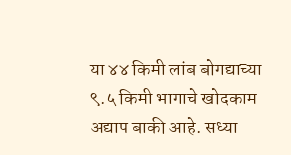या ४४ किमी लांब बोगद्याच्या ९.५ किमी भागाचे खोदकाम अद्याप बाकी आहे. सध्या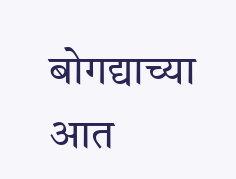बोगद्याच्या आत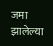जमा झालेल्या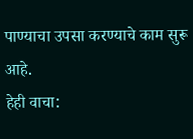पाण्याचा उपसा करण्याचे काम सुरू आहे.
हेही वाचा: